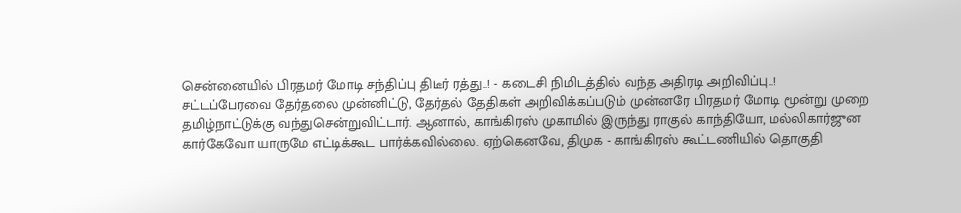சென்னையில் பிரதமர் மோடி சந்திப்பு திடீர் ரத்து..! - கடைசி நிமிடத்தில் வந்த அதிரடி அறிவிப்பு..!
சட்டப்பேரவை தேர்தலை முன்னிட்டு, தேர்தல் தேதிகள் அறிவிக்கப்படும் முன்னரே பிரதமர் மோடி மூன்று முறை தமிழ்நாட்டுக்கு வந்துசென்றுவிட்டார். ஆனால், காங்கிரஸ் முகாமில் இருந்து ராகுல் காந்தியோ, மல்லிகார்ஜுன கார்கேவோ யாருமே எட்டிக்கூட பார்க்கவில்லை. ஏற்கெனவே, திமுக - காங்கிரஸ் கூட்டணியில் தொகுதி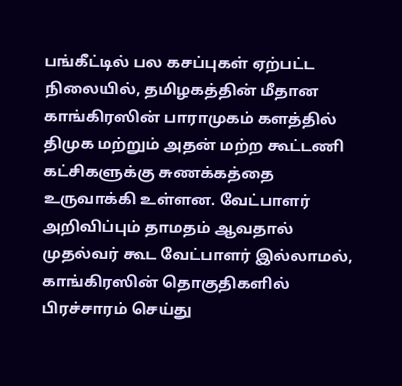பங்கீட்டில் பல கசப்புகள் ஏற்பட்ட நிலையில், தமிழகத்தின் மீதான காங்கிரஸின் பாராமுகம் களத்தில் திமுக மற்றும் அதன் மற்ற கூட்டணி கட்சிகளுக்கு சுணக்கத்தை உருவாக்கி உள்ளன. வேட்பாளர் அறிவிப்பும் தாமதம் ஆவதால் முதல்வர் கூட வேட்பாளர் இல்லாமல், காங்கிரஸின் தொகுதிகளில் பிரச்சாரம் செய்து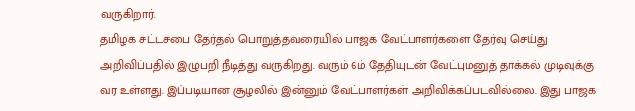வருகிறார்.
தமிழக சட்டசபை தேர்தல் பொறுத்தவரையில் பாஜக வேட்பாளர்களை தேர்வு செய்து அறிவிப்பதில் இழுபறி நீடித்து வருகிறது. வரும் 6ம் தேதியுடன் வேட்புமனுத் தாக்கல் முடிவுக்கு வர உள்ளது. இப்படியான சூழலில் இன்னும் வேட்பாளர்கள் அறிவிக்கப்படவில்லை. இது பாஜக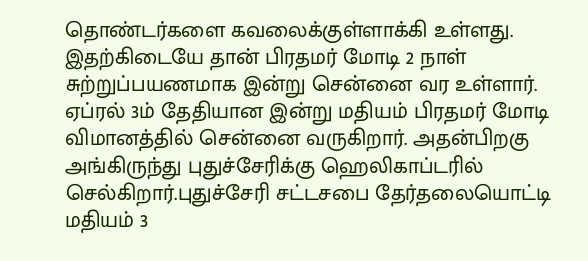தொண்டர்களை கவலைக்குள்ளாக்கி உள்ளது.
இதற்கிடையே தான் பிரதமர் மோடி 2 நாள் சுற்றுப்பயணமாக இன்று சென்னை வர உள்ளார். ஏப்ரல் 3ம் தேதியான இன்று மதியம் பிரதமர் மோடி விமானத்தில் சென்னை வருகிறார். அதன்பிறகு அங்கிருந்து புதுச்சேரிக்கு ஹெலிகாப்டரில் செல்கிறார்.புதுச்சேரி சட்டசபை தேர்தலையொட்டி மதியம் 3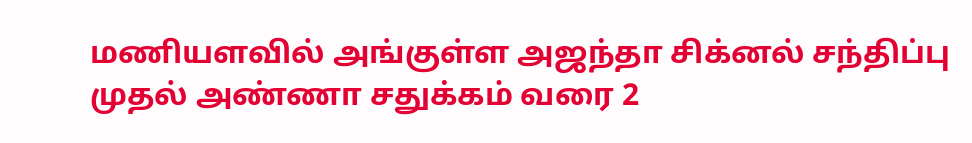மணியளவில் அங்குள்ள அஜந்தா சிக்னல் சந்திப்பு முதல் அண்ணா சதுக்கம் வரை 2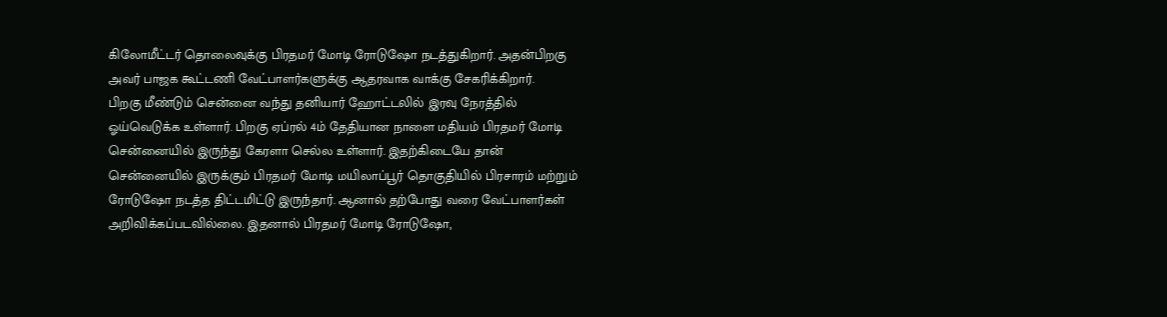கிலோமீட்டர் தொலைவுக்கு பிரதமர் மோடி ரோடுஷோ நடத்துகிறார். அதன்பிறகு அவர் பாஜக கூட்டணி வேட்பாளர்களுக்கு ஆதரவாக வாக்கு சேகரிக்கிறார்.
பிறகு மீண்டும் சென்னை வந்து தனியார் ஹோட்டலில் இரவு நேரத்தில் ஓய்வெடுக்க உள்ளார். பிறகு ஏப்ரல் 4ம் தேதியான நாளை மதியம் பிரதமர் மோடி சென்னையில் இருந்து கேரளா செல்ல உள்ளார். இதற்கிடையே தான் சென்னையில் இருக்கும் பிரதமர் மோடி மயிலாப்பூர் தொகுதியில் பிரசாரம் மற்றும் ரோடுஷோ நடத்த திட்டமிட்டு இருந்தார். ஆனால் தற்போது வரை வேட்பாளர்கள் அறிவிக்கப்படவில்லை. இதனால் பிரதமர் மோடி ரோடுஷோ,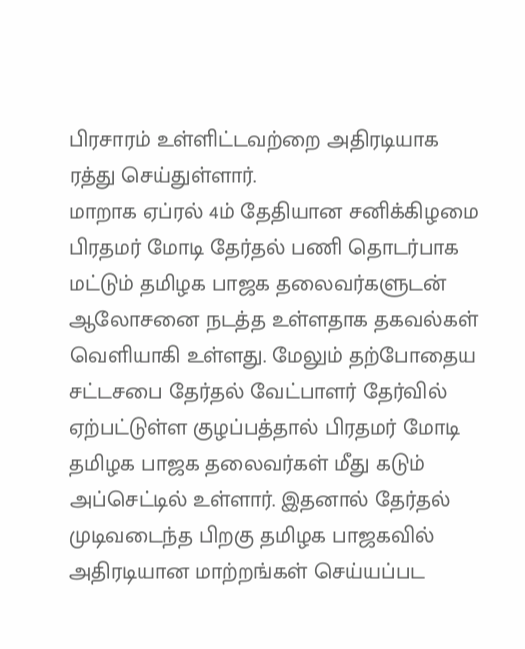பிரசாரம் உள்ளிட்டவற்றை அதிரடியாக ரத்து செய்துள்ளார்.
மாறாக ஏப்ரல் 4ம் தேதியான சனிக்கிழமை பிரதமர் மோடி தேர்தல் பணி தொடர்பாக மட்டும் தமிழக பாஜக தலைவர்களுடன் ஆலோசனை நடத்த உள்ளதாக தகவல்கள் வெளியாகி உள்ளது. மேலும் தற்போதைய சட்டசபை தேர்தல் வேட்பாளர் தேர்வில் ஏற்பட்டுள்ள குழப்பத்தால் பிரதமர் மோடி தமிழக பாஜக தலைவர்கள் மீது கடும் அப்செட்டில் உள்ளார். இதனால் தேர்தல் முடிவடைந்த பிறகு தமிழக பாஜகவில் அதிரடியான மாற்றங்கள் செய்யப்பட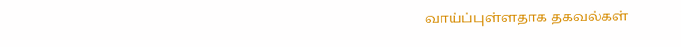வாய்ப்புள்ளதாக தகவல்கள்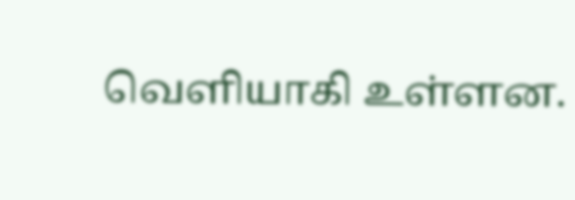வெளியாகி உள்ளன.